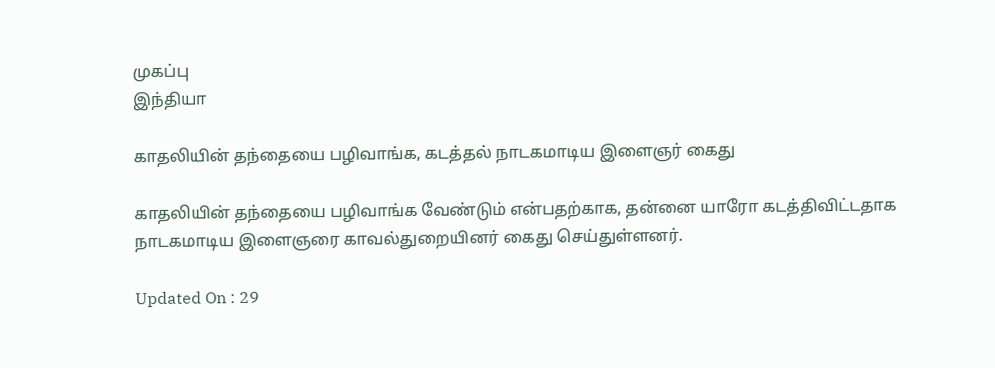முகப்பு
இந்தியா

காதலியின் தந்தையை பழிவாங்க, கடத்தல் நாடகமாடிய இளைஞர் கைது

காதலியின் தந்தையை பழிவாங்க வேண்டும் என்பதற்காக, தன்னை யாரோ கடத்திவிட்டதாக நாடகமாடிய இளைஞரை காவல்துறையினர் கைது செய்துள்ளனர்.

Updated On : 29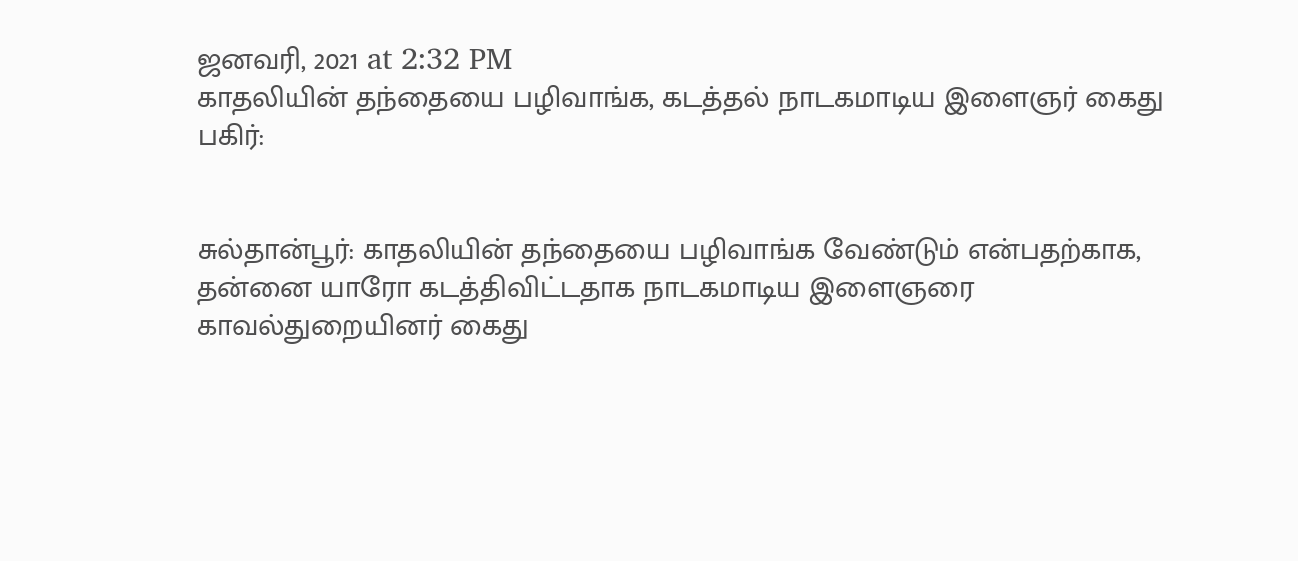ஜனவரி, 2021 at 2:32 PM
காதலியின் தந்தையை பழிவாங்க, கடத்தல் நாடகமாடிய இளைஞர் கைது
பகிர்:


சுல்தான்பூர்: காதலியின் தந்தையை பழிவாங்க வேண்டும் என்பதற்காக, தன்னை யாரோ கடத்திவிட்டதாக நாடகமாடிய இளைஞரை காவல்துறையினர் கைது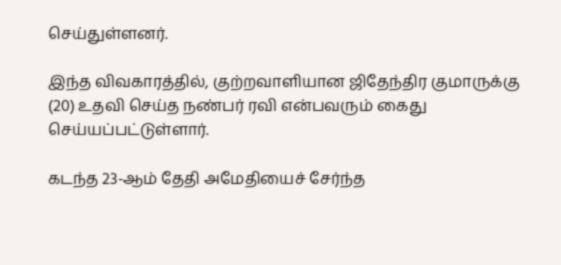செய்துள்ளனர்.

இந்த விவகாரத்தில், குற்றவாளியான ஜிதேந்திர குமாருக்கு (20) உதவி செய்த நண்பர் ரவி என்பவரும் கைது செய்யப்பட்டுள்ளார்.

கடந்த 23-ஆம் தேதி அமேதியைச் சேர்ந்த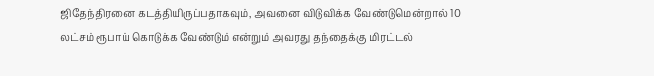ஜிதேந்திரனை கடத்தியிருப்பதாகவும், அவனை விடுவிக்க வேண்டுமென்றால் 10 லட்சம் ரூபாய் கொடுக்க வேண்டும் என்றும் அவரது தந்தைக்கு மிரட்டல்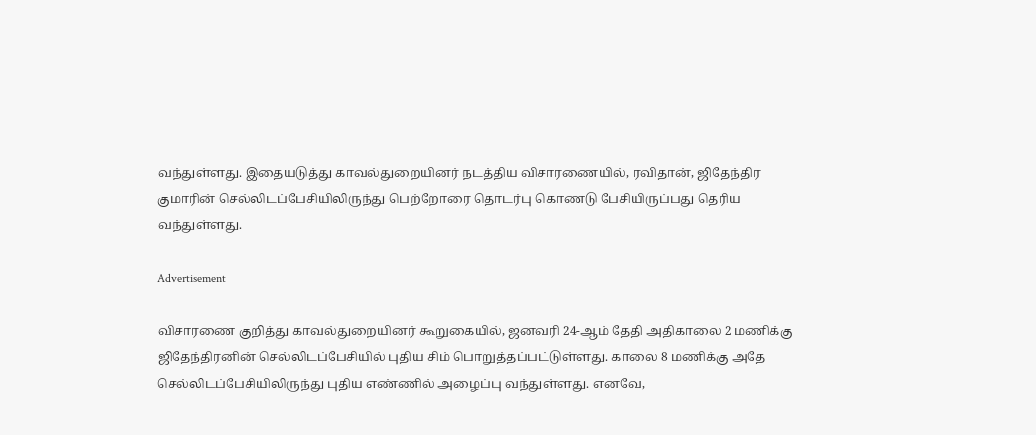வந்துள்ளது. இதையடுத்து காவல்துறையினர் நடத்திய விசாரணையில், ரவிதான், ஜிதேந்திர குமாரின் செல்லிடப்பேசியிலிருந்து பெற்றோரை தொடர்பு கொணடு பேசியிருப்பது தெரிய வந்துள்ளது.

Advertisement

விசாரணை குறித்து காவல்துறையினர் கூறுகையில், ஜனவரி 24-ஆம் தேதி அதிகாலை 2 மணிக்கு ஜிதேந்திரனின் செல்லிடப்பேசியில் புதிய சிம் பொறுத்தப்பட்டுள்ளது. காலை 8 மணிக்கு அதே செல்லிடப்பேசியிலிருந்து புதிய எண்ணில் அழைப்பு வந்துள்ளது. எனவே,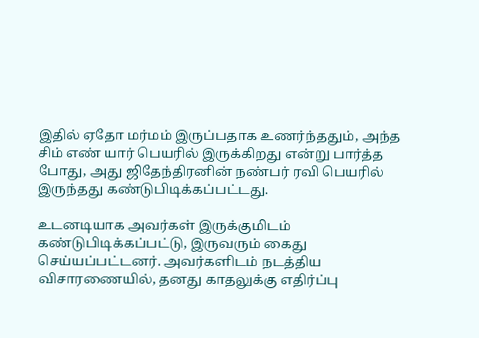இதில் ஏதோ மர்மம் இருப்பதாக உணர்ந்ததும், அந்த சிம் எண் யார் பெயரில் இருக்கிறது என்று பார்த்த  போது, அது ஜிதேந்திரனின் நண்பர் ரவி பெயரில் இருந்தது கண்டுபிடிக்கப்பட்டது.

உடனடியாக அவர்கள் இருக்குமிடம் கண்டுபிடிக்கப்பட்டு, இருவரும் கைது செய்யப்பட்டனர். அவர்களிடம் நடத்திய விசாரணையில், தனது காதலுக்கு எதிர்ப்பு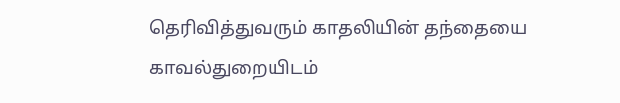தெரிவித்துவரும் காதலியின் தந்தையை காவல்துறையிடம்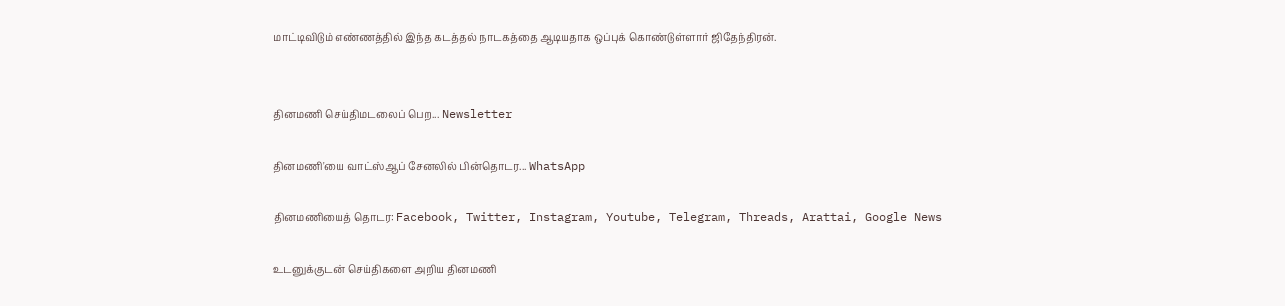மாட்டிவிடும் எண்ணத்தில் இந்த கடத்தல் நாடகத்தை ஆடியதாக ஒப்புக் கொண்டுள்ளார் ஜிதேந்திரன்.


தினமணி செய்திமடலைப் பெற... Newsletter

தினமணி'யை வாட்ஸ்ஆப் சேனலில் பின்தொடர... WhatsApp

தினமணியைத் தொடர: Facebook, Twitter, Instagram, Youtube, Telegram, Threads, Arattai, Google News

உடனுக்குடன் செய்திகளை அறிய தினமணி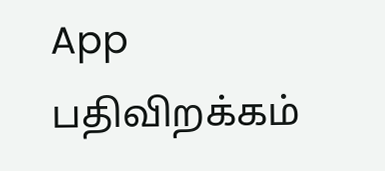App பதிவிறக்கம்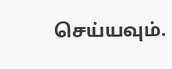செய்யவும்.